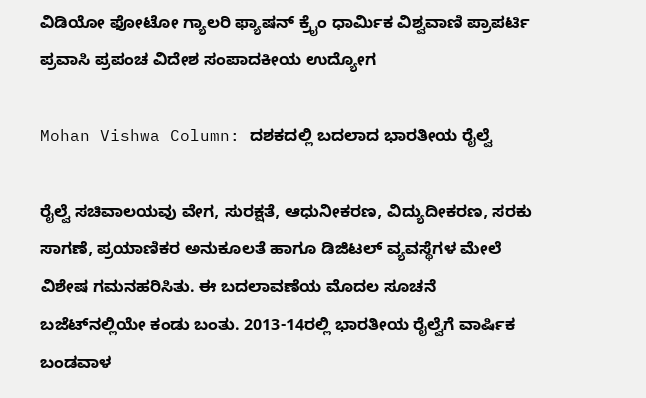ವಿಡಿಯೋ ಫೋಟೋ ಗ್ಯಾಲರಿ ಫ್ಯಾಷನ್ ಕ್ರೈಂ ಧಾರ್ಮಿಕ ವಿಶ್ವವಾಣಿ ಪ್ರಾಪರ್ಟಿ ಪ್ರವಾಸಿ ಪ್ರಪಂಚ ವಿದೇಶ ಸಂಪಾದಕೀಯ ಉದ್ಯೋಗ

Mohan Vishwa Column: ದಶಕದಲ್ಲಿ ಬದಲಾದ ಭಾರತೀಯ ರೈಲ್ವೆ

ರೈಲ್ವೆ ಸಚಿವಾಲಯವು ವೇಗ, ಸುರಕ್ಷತೆ, ಆಧುನೀಕರಣ, ವಿದ್ಯುದೀಕರಣ, ಸರಕು ಸಾಗಣೆ, ಪ್ರಯಾಣಿಕರ ಅನುಕೂಲತೆ ಹಾಗೂ ಡಿಜಿಟಲ್ ವ್ಯವಸ್ಥೆಗಳ ಮೇಲೆ ವಿಶೇಷ ಗಮನಹರಿಸಿತು. ಈ ಬದಲಾವಣೆಯ ಮೊದಲ ಸೂಚನೆ ಬಜೆಟ್‌ನಲ್ಲಿಯೇ ಕಂಡು ಬಂತು. 2013-14ರಲ್ಲಿ ಭಾರತೀಯ ರೈಲ್ವೆಗೆ ವಾರ್ಷಿಕ ಬಂಡವಾಳ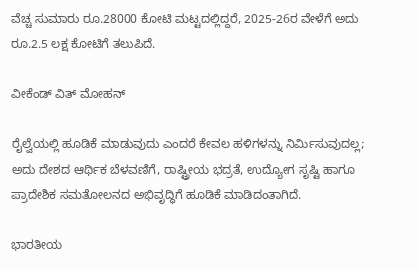ವೆಚ್ಚ ಸುಮಾರು ರೂ.28000 ಕೋಟಿ ಮಟ್ಟದಲ್ಲಿದ್ದರೆ, 2025-26ರ ವೇಳೆಗೆ ಅದು ರೂ.2.5 ಲಕ್ಷ ಕೋಟಿಗೆ ತಲುಪಿದೆ.

ವೀಕೆಂಡ್‌ ವಿತ್‌ ಮೋಹನ್

ರೈಲ್ವೆಯಲ್ಲಿ ಹೂಡಿಕೆ ಮಾಡುವುದು ಎಂದರೆ ಕೇವಲ ಹಳಿಗಳನ್ನು ನಿರ್ಮಿಸುವುದಲ್ಲ; ಅದು ದೇಶದ ಆರ್ಥಿಕ ಬೆಳವಣಿಗೆ, ರಾಷ್ಟ್ರೀಯ ಭದ್ರತೆ, ಉದ್ಯೋಗ ಸೃಷ್ಟಿ ಹಾಗೂ ಪ್ರಾದೇಶಿಕ ಸಮತೋಲನದ ಅಭಿವೃದ್ಧಿಗೆ ಹೂಡಿಕೆ ಮಾಡಿದಂತಾಗಿದೆ.

ಭಾರತೀಯ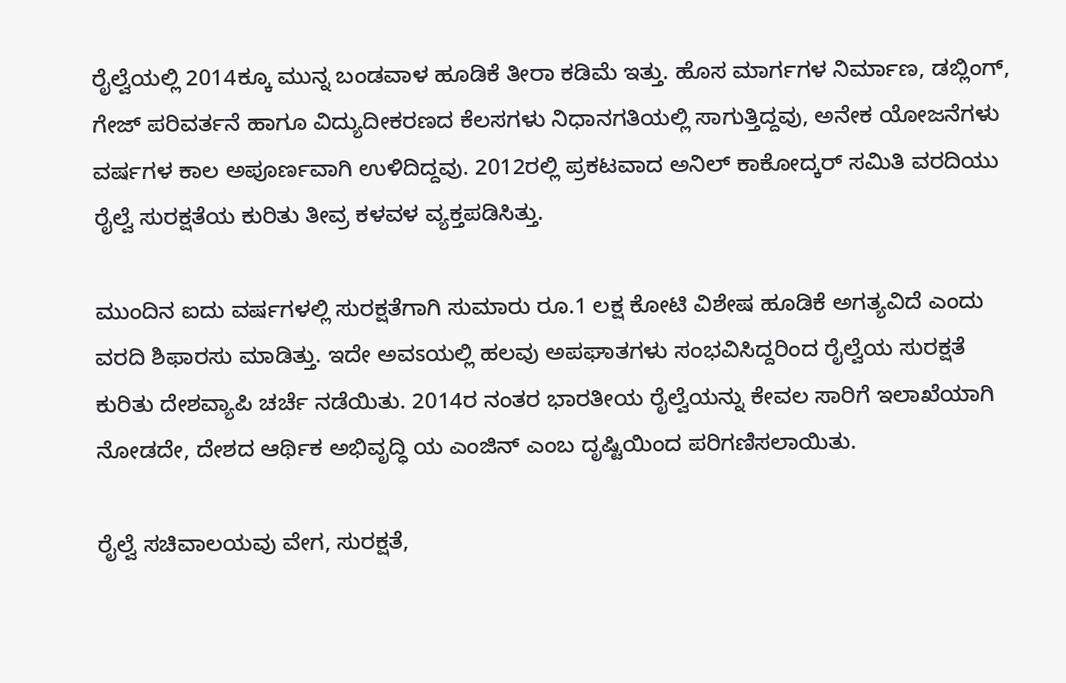ರೈಲ್ವೆಯಲ್ಲಿ 2014ಕ್ಕೂ ಮುನ್ನ ಬಂಡವಾಳ ಹೂಡಿಕೆ ತೀರಾ ಕಡಿಮೆ ಇತ್ತು. ಹೊಸ ಮಾರ್ಗಗಳ ನಿರ್ಮಾಣ, ಡಬ್ಲಿಂಗ್, ಗೇಜ್ ಪರಿವರ್ತನೆ ಹಾಗೂ ವಿದ್ಯುದೀಕರಣದ ಕೆಲಸಗಳು ನಿಧಾನಗತಿಯಲ್ಲಿ ಸಾಗುತ್ತಿದ್ದವು, ಅನೇಕ ಯೋಜನೆಗಳು ವರ್ಷಗಳ ಕಾಲ ಅಪೂರ್ಣವಾಗಿ ಉಳಿದಿದ್ದವು. 2012ರಲ್ಲಿ ಪ್ರಕಟವಾದ ಅನಿಲ್ ಕಾಕೋದ್ಕರ್ ಸಮಿತಿ ವರದಿಯು ರೈಲ್ವೆ ಸುರಕ್ಷತೆಯ ಕುರಿತು ತೀವ್ರ ಕಳವಳ ವ್ಯಕ್ತಪಡಿಸಿತ್ತು.

ಮುಂದಿನ ಐದು ವರ್ಷಗಳಲ್ಲಿ ಸುರಕ್ಷತೆಗಾಗಿ ಸುಮಾರು ರೂ.1 ಲಕ್ಷ ಕೋಟಿ ವಿಶೇಷ ಹೂಡಿಕೆ ಅಗತ್ಯವಿದೆ ಎಂದು ವರದಿ ಶಿಫಾರಸು ಮಾಡಿತ್ತು. ಇದೇ ಅವಽಯಲ್ಲಿ ಹಲವು ಅಪಘಾತಗಳು ಸಂಭವಿಸಿದ್ದರಿಂದ ರೈಲ್ವೆಯ ಸುರಕ್ಷತೆ ಕುರಿತು ದೇಶವ್ಯಾಪಿ ಚರ್ಚೆ ನಡೆಯಿತು. 2014ರ ನಂತರ ಭಾರತೀಯ ರೈಲ್ವೆಯನ್ನು ಕೇವಲ ಸಾರಿಗೆ ಇಲಾಖೆಯಾಗಿ ನೋಡದೇ, ದೇಶದ ಆರ್ಥಿಕ ಅಭಿವೃದ್ಧಿ ಯ ಎಂಜಿನ್ ಎಂಬ ದೃಷ್ಟಿಯಿಂದ ಪರಿಗಣಿಸಲಾಯಿತು.

ರೈಲ್ವೆ ಸಚಿವಾಲಯವು ವೇಗ, ಸುರಕ್ಷತೆ,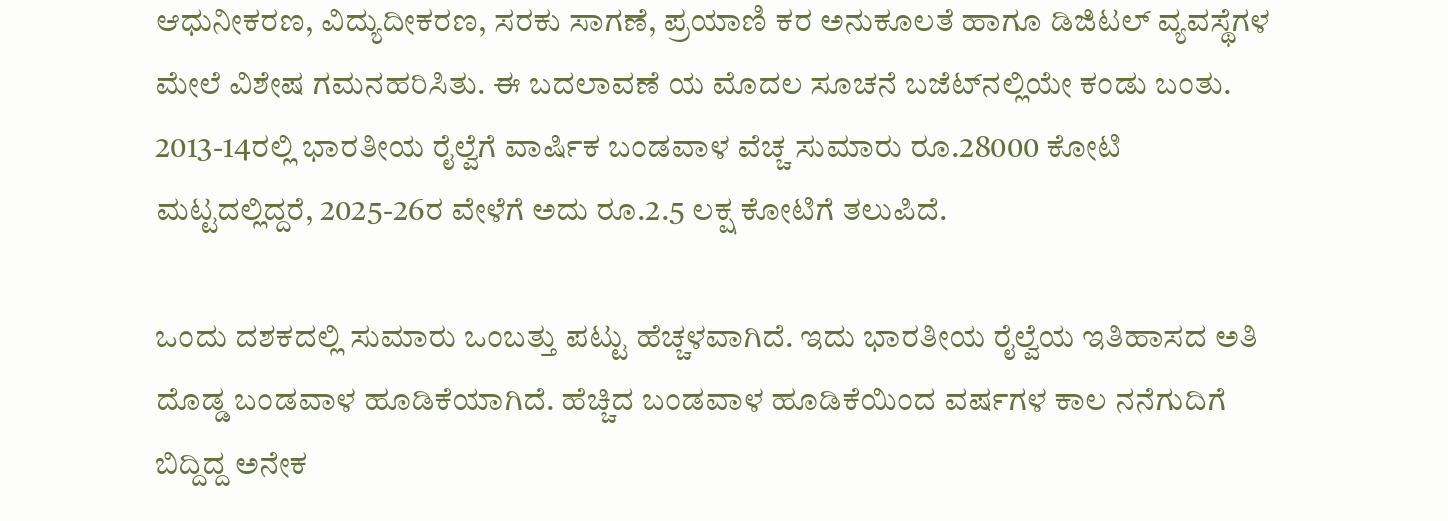ಆಧುನೀಕರಣ, ವಿದ್ಯುದೀಕರಣ, ಸರಕು ಸಾಗಣೆ, ಪ್ರಯಾಣಿ ಕರ ಅನುಕೂಲತೆ ಹಾಗೂ ಡಿಜಿಟಲ್ ವ್ಯವಸ್ಥೆಗಳ ಮೇಲೆ ವಿಶೇಷ ಗಮನಹರಿಸಿತು. ಈ ಬದಲಾವಣೆ ಯ ಮೊದಲ ಸೂಚನೆ ಬಜೆಟ್‌ನಲ್ಲಿಯೇ ಕಂಡು ಬಂತು. 2013-14ರಲ್ಲಿ ಭಾರತೀಯ ರೈಲ್ವೆಗೆ ವಾರ್ಷಿಕ ಬಂಡವಾಳ ವೆಚ್ಚ ಸುಮಾರು ರೂ.28000 ಕೋಟಿ ಮಟ್ಟದಲ್ಲಿದ್ದರೆ, 2025-26ರ ವೇಳೆಗೆ ಅದು ರೂ.2.5 ಲಕ್ಷ ಕೋಟಿಗೆ ತಲುಪಿದೆ.

ಒಂದು ದಶಕದಲ್ಲಿ ಸುಮಾರು ಒಂಬತ್ತು ಪಟ್ಟು ಹೆಚ್ಚಳವಾಗಿದೆ. ಇದು ಭಾರತೀಯ ರೈಲ್ವೆಯ ಇತಿಹಾಸದ ಅತಿ ದೊಡ್ಡ ಬಂಡವಾಳ ಹೂಡಿಕೆಯಾಗಿದೆ. ಹೆಚ್ಚಿದ ಬಂಡವಾಳ ಹೂಡಿಕೆಯಿಂದ ವರ್ಷಗಳ ಕಾಲ ನನೆಗುದಿಗೆ ಬಿದ್ದಿದ್ದ ಅನೇಕ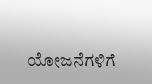ಯೋಜನೆಗಳಿಗೆ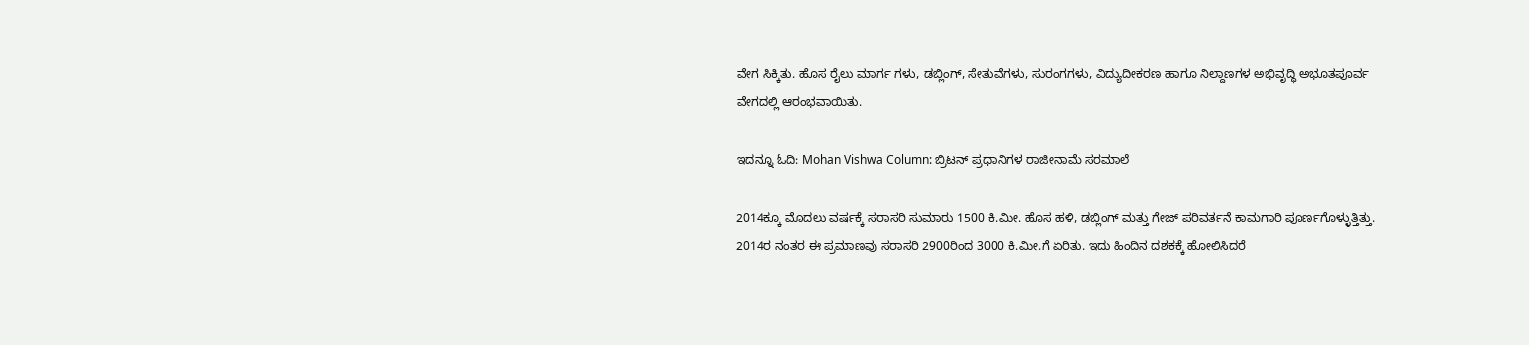ವೇಗ ಸಿಕ್ಕಿತು. ಹೊಸ ರೈಲು ಮಾರ್ಗ ಗಳು, ಡಬ್ಲಿಂಗ್, ಸೇತುವೆಗಳು, ಸುರಂಗಗಳು, ವಿದ್ಯುದೀಕರಣ ಹಾಗೂ ನಿಲ್ದಾಣಗಳ ಅಭಿವೃದ್ಧಿ ಅಭೂತಪೂರ್ವ ವೇಗದಲ್ಲಿ ಆರಂಭವಾಯಿತು.

ಇದನ್ನೂ ಓದಿ: Mohan Vishwa Column: ಬ್ರಿಟನ್‌ ಪ್ರಧಾನಿಗಳ ರಾಜೀನಾಮೆ ಸರಮಾಲೆ

2014ಕ್ಕೂ ಮೊದಲು ವರ್ಷಕ್ಕೆ ಸರಾಸರಿ ಸುಮಾರು 1500 ಕಿ.ಮೀ. ಹೊಸ ಹಳಿ, ಡಬ್ಲಿಂಗ್ ಮತ್ತು ಗೇಜ್ ಪರಿವರ್ತನೆ ಕಾಮಗಾರಿ ಪೂರ್ಣಗೊಳ್ಳುತ್ತಿತ್ತು. 2014ರ ನಂತರ ಈ ಪ್ರಮಾಣವು ಸರಾಸರಿ 2900ರಿಂದ 3000 ಕಿ.ಮೀ.ಗೆ ಏರಿತು. ಇದು ಹಿಂದಿನ ದಶಕಕ್ಕೆ ಹೋಲಿಸಿದರೆ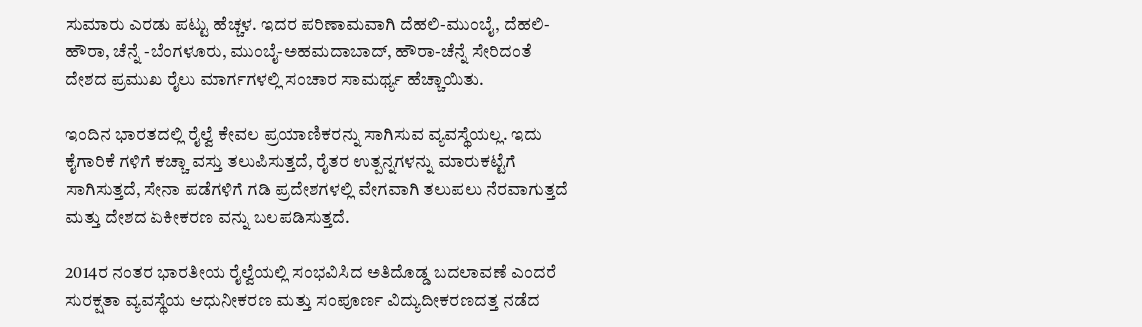ಸುಮಾರು ಎರಡು ಪಟ್ಟು ಹೆಚ್ಚಳ. ಇದರ ಪರಿಣಾಮವಾಗಿ ದೆಹಲಿ-ಮುಂಬೈ, ದೆಹಲಿ- ಹೌರಾ, ಚೆನ್ನೆ -ಬೆಂಗಳೂರು, ಮುಂಬೈ-ಅಹಮದಾಬಾದ್, ಹೌರಾ-ಚೆನ್ನೆ ಸೇರಿದಂತೆ ದೇಶದ ಪ್ರಮುಖ ರೈಲು ಮಾರ್ಗಗಳಲ್ಲಿ ಸಂಚಾರ ಸಾಮರ್ಥ್ಯ ಹೆಚ್ಚಾಯಿತು.

ಇಂದಿನ ಭಾರತದಲ್ಲಿ ರೈಲ್ವೆ ಕೇವಲ ಪ್ರಯಾಣಿಕರನ್ನು ಸಾಗಿಸುವ ವ್ಯವಸ್ಥೆಯಲ್ಲ. ಇದು ಕೈಗಾರಿಕೆ ಗಳಿಗೆ ಕಚ್ಚಾ ವಸ್ತು ತಲುಪಿಸುತ್ತದೆ, ರೈತರ ಉತ್ಪನ್ನಗಳನ್ನು ಮಾರುಕಟ್ಟೆಗೆ ಸಾಗಿಸುತ್ತದೆ, ಸೇನಾ ಪಡೆಗಳಿಗೆ ಗಡಿ ಪ್ರದೇಶಗಳಲ್ಲಿ ವೇಗವಾಗಿ ತಲುಪಲು ನೆರವಾಗುತ್ತದೆ ಮತ್ತು ದೇಶದ ಏಕೀಕರಣ ವನ್ನು ಬಲಪಡಿಸುತ್ತದೆ.

2014ರ ನಂತರ ಭಾರತೀಯ ರೈಲ್ವೆಯಲ್ಲಿ ಸಂಭವಿಸಿದ ಅತಿದೊಡ್ಡ ಬದಲಾವಣೆ ಎಂದರೆ ಸುರಕ್ಷತಾ ವ್ಯವಸ್ಥೆಯ ಆಧುನೀಕರಣ ಮತ್ತು ಸಂಪೂರ್ಣ ವಿದ್ಯುದೀಕರಣದತ್ತ ನಡೆದ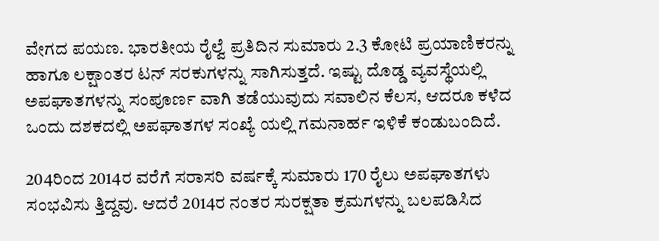ವೇಗದ ಪಯಣ. ಭಾರತೀಯ ರೈಲ್ವೆ ಪ್ರತಿದಿನ ಸುಮಾರು 2.3 ಕೋಟಿ ಪ್ರಯಾಣಿಕರನ್ನು ಹಾಗೂ ಲಕ್ಷಾಂತರ ಟನ್ ಸರಕುಗಳನ್ನು ಸಾಗಿಸುತ್ತದೆ. ಇಷ್ಟು ದೊಡ್ಡ ವ್ಯವಸ್ಥೆಯಲ್ಲಿ ಅಪಘಾತಗಳನ್ನು ಸಂಪೂರ್ಣ ವಾಗಿ ತಡೆಯುವುದು ಸವಾಲಿನ ಕೆಲಸ, ಆದರೂ ಕಳೆದ ಒಂದು ದಶಕದಲ್ಲಿ ಅಪಘಾತಗಳ ಸಂಖ್ಯೆ ಯಲ್ಲಿ ಗಮನಾರ್ಹ ಇಳಿಕೆ ಕಂಡುಬಂದಿದೆ.

204ರಿಂದ 2014ರ ವರೆಗೆ ಸರಾಸರಿ ವರ್ಷಕ್ಕೆ ಸುಮಾರು 170 ರೈಲು ಅಪಘಾತಗಳು ಸಂಭವಿಸು ತ್ತಿದ್ದವು. ಆದರೆ 2014ರ ನಂತರ ಸುರಕ್ಷತಾ ಕ್ರಮಗಳನ್ನು ಬಲಪಡಿಸಿದ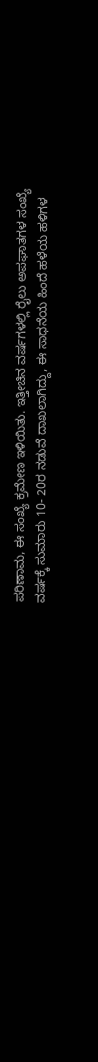ಪರಿಣಾಮ, ಈ ಸಂಖ್ಯೆ ಕ್ರಮೇಣ ಇಳಿಯಿತು. ಇತ್ತೀಚಿನ ವರ್ಷಗಳಲ್ಲಿ ರೈಲು ಅಪಘಾತಗಳ ಸಂಖ್ಯೆ ವರ್ಷಕ್ಕೆ ಸುಮಾರು 10- 20ರ ನಡುವೆ ದಾಖಲಾಗಿದ್ದು, ಈ ಸಾಧನೆಯ ಹಿಂದೆ ಹಳೆಯ ಹಳಿಗಳ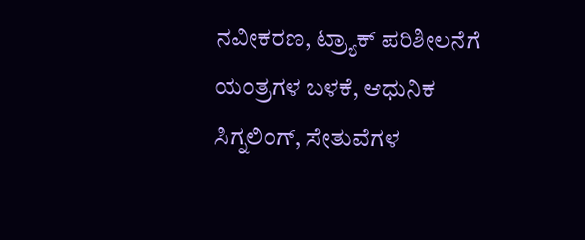ನವೀಕರಣ, ಟ್ರ್ಯಾಕ್ ಪರಿಶೀಲನೆಗೆ ಯಂತ್ರಗಳ ಬಳಕೆ, ಆಧುನಿಕ ಸಿಗ್ನಲಿಂಗ್, ಸೇತುವೆಗಳ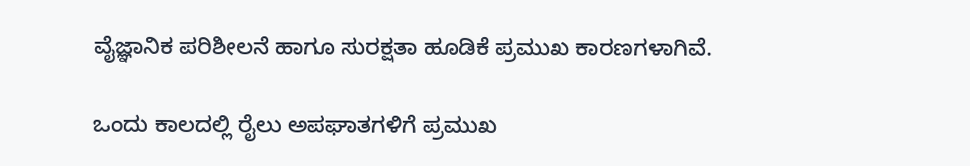ವೈಜ್ಞಾನಿಕ ಪರಿಶೀಲನೆ ಹಾಗೂ ಸುರಕ್ಷತಾ ಹೂಡಿಕೆ ಪ್ರಮುಖ ಕಾರಣಗಳಾಗಿವೆ.

ಒಂದು ಕಾಲದಲ್ಲಿ ರೈಲು ಅಪಘಾತಗಳಿಗೆ ಪ್ರಮುಖ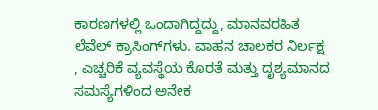ಕಾರಣಗಳಲ್ಲಿ ಒಂದಾಗಿದ್ದದ್ದು, ಮಾನವರಹಿತ ಲೆವೆಲ್ ಕ್ರಾಸಿಂಗ್‌ಗಳು. ವಾಹನ ಚಾಲಕರ ನಿರ್ಲಕ್ಷ , ಎಚ್ಚರಿಕೆ ವ್ಯವಸ್ಥೆಯ ಕೊರತೆ ಮತ್ತು ದೃಶ್ಯಮಾನದ ಸಮಸ್ಯೆಗಳಿಂದ ಅನೇಕ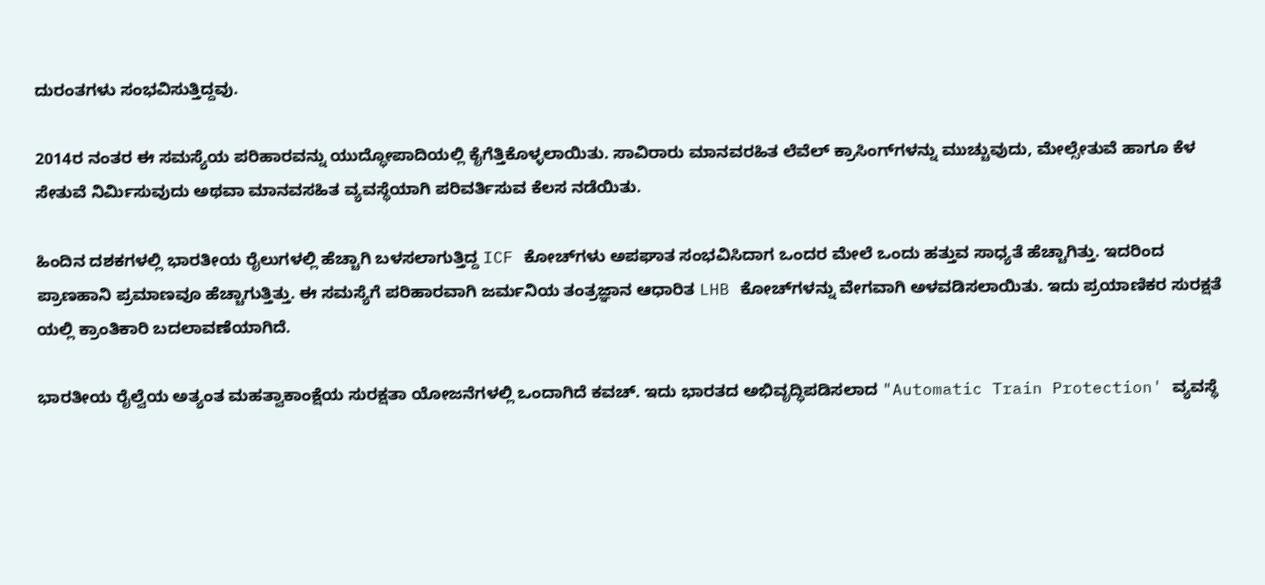ದುರಂತಗಳು ಸಂಭವಿಸುತ್ತಿದ್ದವು.

2014ರ ನಂತರ ಈ ಸಮಸ್ಯೆಯ ಪರಿಹಾರವನ್ನು ಯುದ್ಧೋಪಾದಿಯಲ್ಲಿ ಕೈಗೆತ್ತಿಕೊಳ್ಳಲಾಯಿತು. ಸಾವಿರಾರು ಮಾನವರಹಿತ ಲೆವೆಲ್ ಕ್ರಾಸಿಂಗ್‌ಗಳನ್ನು ಮುಚ್ಚುವುದು, ಮೇಲ್ಸೇತುವೆ ಹಾಗೂ ಕೆಳ ಸೇತುವೆ ನಿರ್ಮಿಸುವುದು ಅಥವಾ ಮಾನವಸಹಿತ ವ್ಯವಸ್ಥೆಯಾಗಿ ಪರಿವರ್ತಿಸುವ ಕೆಲಸ ನಡೆಯಿತು.

ಹಿಂದಿನ ದಶಕಗಳಲ್ಲಿ ಭಾರತೀಯ ರೈಲುಗಳಲ್ಲಿ ಹೆಚ್ಚಾಗಿ ಬಳಸಲಾಗುತ್ತಿದ್ದ ICF ಕೋಚ್‌ಗಳು ಅಪಘಾತ ಸಂಭವಿಸಿದಾಗ ಒಂದರ ಮೇಲೆ ಒಂದು ಹತ್ತುವ ಸಾಧ್ಯತೆ ಹೆಚ್ಚಾಗಿತ್ತು. ಇದರಿಂದ ಪ್ರಾಣಹಾನಿ ಪ್ರಮಾಣವೂ ಹೆಚ್ಚಾಗುತ್ತಿತ್ತು. ಈ ಸಮಸ್ಯೆಗೆ ಪರಿಹಾರವಾಗಿ ಜರ್ಮನಿಯ ತಂತ್ರಜ್ಞಾನ ಆಧಾರಿತ LHB ಕೋಚ್‌ಗಳನ್ನು ವೇಗವಾಗಿ ಅಳವಡಿಸಲಾಯಿತು. ಇದು ಪ್ರಯಾಣಿಕರ ಸುರಕ್ಷತೆ ಯಲ್ಲಿ ಕ್ರಾಂತಿಕಾರಿ ಬದಲಾವಣೆಯಾಗಿದೆ.

ಭಾರತೀಯ ರೈಲ್ವೆಯ ಅತ್ಯಂತ ಮಹತ್ವಾಕಾಂಕ್ಷೆಯ ಸುರಕ್ಷತಾ ಯೋಜನೆಗಳಲ್ಲಿ ಒಂದಾಗಿದೆ ಕವಚ್. ಇದು ಭಾರತದ ಅಭಿವೃದ್ಧಿಪಡಿಸಲಾದ "Automatic Train Protection' ವ್ಯವಸ್ಥೆ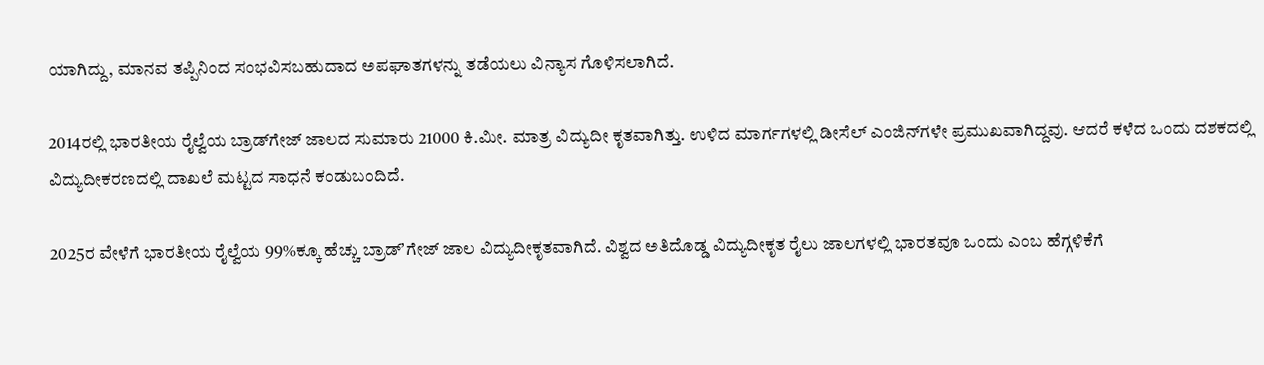ಯಾಗಿದ್ದು, ಮಾನವ ತಪ್ಪಿನಿಂದ ಸಂಭವಿಸಬಹುದಾದ ಅಪಘಾತಗಳನ್ನು ತಡೆಯಲು ವಿನ್ಯಾಸ ಗೊಳಿಸಲಾಗಿದೆ.

2014ರಲ್ಲಿ ಭಾರತೀಯ ರೈಲ್ವೆಯ ಬ್ರಾಡ್‌ಗೇಜ್ ಜಾಲದ ಸುಮಾರು 21000 ಕಿ.ಮೀ. ಮಾತ್ರ ವಿದ್ಯುದೀ ಕೃತವಾಗಿತ್ತು. ಉಳಿದ ಮಾರ್ಗಗಳಲ್ಲಿ ಡೀಸೆಲ್ ಎಂಜಿನ್‌ಗಳೇ ಪ್ರಮುಖವಾಗಿದ್ದವು. ಆದರೆ ಕಳೆದ ಒಂದು ದಶಕದಲ್ಲಿ ವಿದ್ಯುದೀಕರಣದಲ್ಲಿ ದಾಖಲೆ ಮಟ್ಟದ ಸಾಧನೆ ಕಂಡುಬಂದಿದೆ.

2025ರ ವೇಳೆಗೆ ಭಾರತೀಯ ರೈಲ್ವೆಯ 99%ಕ್ಕೂ ಹೆಚ್ಚು ಬ್ರಾಡ್ʼಗೇಜ್ ಜಾಲ ವಿದ್ಯುದೀಕೃತವಾಗಿದೆ. ವಿಶ್ವದ ಅತಿದೊಡ್ಡ ವಿದ್ಯುದೀಕೃತ ರೈಲು ಜಾಲಗಳಲ್ಲಿ ಭಾರತವೂ ಒಂದು ಎಂಬ ಹೆಗ್ಗಳಿಕೆಗೆ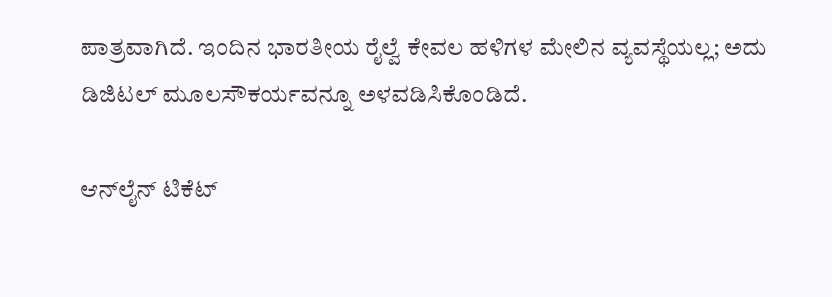ಪಾತ್ರವಾಗಿದೆ. ಇಂದಿನ ಭಾರತೀಯ ರೈಲ್ವೆ ಕೇವಲ ಹಳಿಗಳ ಮೇಲಿನ ವ್ಯವಸ್ಥೆಯಲ್ಲ; ಅದು ಡಿಜಿಟಲ್ ಮೂಲಸೌಕರ್ಯವನ್ನೂ ಅಳವಡಿಸಿಕೊಂಡಿದೆ.

ಆನ್‌ಲೈನ್ ಟಿಕೆಟ್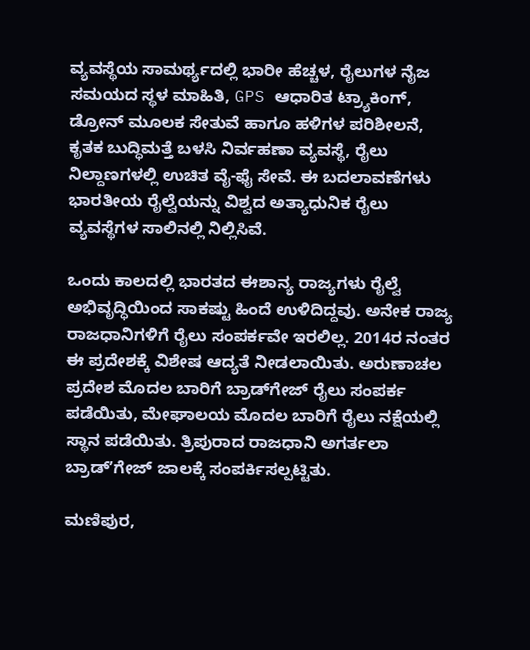ವ್ಯವಸ್ಥೆಯ ಸಾಮರ್ಥ್ಯದಲ್ಲಿ ಭಾರೀ ಹೆಚ್ಚಳ, ರೈಲುಗಳ ನೈಜ ಸಮಯದ ಸ್ಥಳ ಮಾಹಿತಿ, GPS ಆಧಾರಿತ ಟ್ರ್ಯಾಕಿಂಗ್, ಡ್ರೋನ್ ಮೂಲಕ ಸೇತುವೆ ಹಾಗೂ ಹಳಿಗಳ ಪರಿಶೀಲನೆ, ಕೃತಕ ಬುದ್ಧಿಮತ್ತೆ ಬಳಸಿ ನಿರ್ವಹಣಾ ವ್ಯವಸ್ಥೆ, ರೈಲು ನಿಲ್ದಾಣಗಳಲ್ಲಿ ಉಚಿತ ವೈ-ಫೈ ಸೇವೆ. ಈ ಬದಲಾವಣೆಗಳು ಭಾರತೀಯ ರೈಲ್ವೆಯನ್ನು ವಿಶ್ವದ ಅತ್ಯಾಧುನಿಕ ರೈಲು ವ್ಯವಸ್ಥೆಗಳ ಸಾಲಿನಲ್ಲಿ ನಿಲ್ಲಿಸಿವೆ.

ಒಂದು ಕಾಲದಲ್ಲಿ ಭಾರತದ ಈಶಾನ್ಯ ರಾಜ್ಯಗಳು ರೈಲ್ವೆ ಅಭಿವೃದ್ಧಿಯಿಂದ ಸಾಕಷ್ಟು ಹಿಂದೆ ಉಳಿದಿದ್ದವು. ಅನೇಕ ರಾಜ್ಯ ರಾಜಧಾನಿಗಳಿಗೆ ರೈಲು ಸಂಪರ್ಕವೇ ಇರಲಿಲ್ಲ. 2014ರ ನಂತರ ಈ ಪ್ರದೇಶಕ್ಕೆ ವಿಶೇಷ ಆದ್ಯತೆ ನೀಡಲಾಯಿತು. ಅರುಣಾಚಲ ಪ್ರದೇಶ ಮೊದಲ ಬಾರಿಗೆ ಬ್ರಾಡ್‌ಗೇಜ್ ರೈಲು ಸಂಪರ್ಕ ಪಡೆಯಿತು, ಮೇಘಾಲಯ ಮೊದಲ ಬಾರಿಗೆ ರೈಲು ನಕ್ಷೆಯಲ್ಲಿ ಸ್ಥಾನ ಪಡೆಯಿತು. ತ್ರಿಪುರಾದ ರಾಜಧಾನಿ ಅಗರ್ತಲಾ ಬ್ರಾಡ್ʼಗೇಜ್ ಜಾಲಕ್ಕೆ ಸಂಪರ್ಕಿಸಲ್ಪಟ್ಟಿತು.

ಮಣಿಪುರ,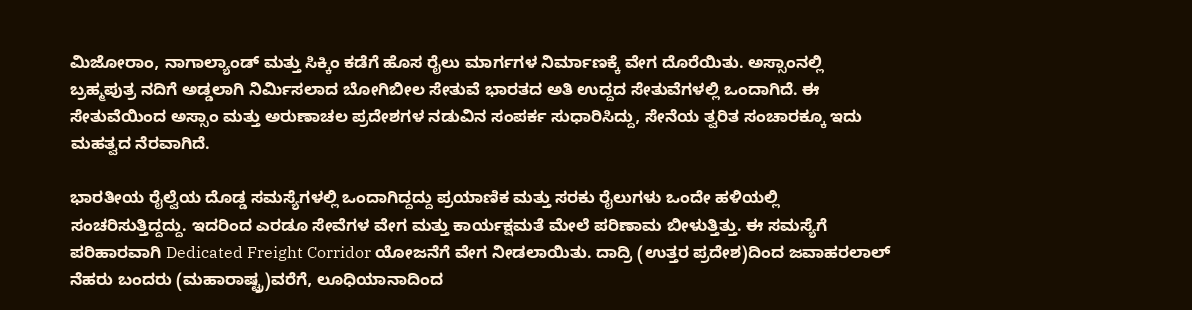ಮಿಜೋರಾಂ, ನಾಗಾಲ್ಯಾಂಡ್ ಮತ್ತು ಸಿಕ್ಕಿಂ ಕಡೆಗೆ ಹೊಸ ರೈಲು ಮಾರ್ಗಗಳ ನಿರ್ಮಾಣಕ್ಕೆ ವೇಗ ದೊರೆಯಿತು. ಅಸ್ಸಾಂನಲ್ಲಿ ಬ್ರಹ್ಮಪುತ್ರ ನದಿಗೆ ಅಡ್ಡಲಾಗಿ ನಿರ್ಮಿಸಲಾದ ಬೋಗಿಬೀಲ ಸೇತುವೆ ಭಾರತದ ಅತಿ ಉದ್ದದ ಸೇತುವೆಗಳಲ್ಲಿ ಒಂದಾಗಿದೆ. ಈ ಸೇತುವೆಯಿಂದ ಅಸ್ಸಾಂ ಮತ್ತು ಅರುಣಾಚಲ ಪ್ರದೇಶಗಳ ನಡುವಿನ ಸಂಪರ್ಕ ಸುಧಾರಿಸಿದ್ದು, ಸೇನೆಯ ತ್ವರಿತ ಸಂಚಾರಕ್ಕೂ ಇದು ಮಹತ್ವದ ನೆರವಾಗಿದೆ.

ಭಾರತೀಯ ರೈಲ್ವೆಯ ದೊಡ್ಡ ಸಮಸ್ಯೆಗಳಲ್ಲಿ ಒಂದಾಗಿದ್ದದ್ದು ಪ್ರಯಾಣಿಕ ಮತ್ತು ಸರಕು ರೈಲುಗಳು ಒಂದೇ ಹಳಿಯಲ್ಲಿ ಸಂಚರಿಸುತ್ತಿದ್ದದ್ದು. ಇದರಿಂದ ಎರಡೂ ಸೇವೆಗಳ ವೇಗ ಮತ್ತು ಕಾರ್ಯಕ್ಷಮತೆ ಮೇಲೆ ಪರಿಣಾಮ ಬೀಳುತ್ತಿತ್ತು. ಈ ಸಮಸ್ಯೆಗೆ ಪರಿಹಾರವಾಗಿ Dedicated Freight Corridor ಯೋಜನೆಗೆ ವೇಗ ನೀಡಲಾಯಿತು. ದಾದ್ರಿ (ಉತ್ತರ ಪ್ರದೇಶ)ದಿಂದ ಜವಾಹರಲಾಲ್ ನೆಹರು ಬಂದರು (ಮಹಾರಾಷ್ಟ್ರ)ವರೆಗೆ, ಲೂಧಿಯಾನಾದಿಂದ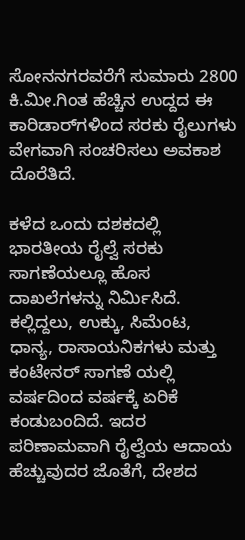ಸೋನನಗರವರೆಗೆ ಸುಮಾರು 2800 ಕಿ.ಮೀ.ಗಿಂತ ಹೆಚ್ಚಿನ ಉದ್ದದ ಈ ಕಾರಿಡಾರ್‌ಗಳಿಂದ ಸರಕು ರೈಲುಗಳು ವೇಗವಾಗಿ ಸಂಚರಿಸಲು ಅವಕಾಶ ದೊರೆತಿದೆ.

ಕಳೆದ ಒಂದು ದಶಕದಲ್ಲಿ ಭಾರತೀಯ ರೈಲ್ವೆ ಸರಕು ಸಾಗಣೆಯಲ್ಲೂ ಹೊಸ ದಾಖಲೆಗಳನ್ನು ನಿರ್ಮಿಸಿದೆ. ಕಲ್ಲಿದ್ದಲು, ಉಕ್ಕು, ಸಿಮೆಂಟ, ಧಾನ್ಯ, ರಾಸಾಯನಿಕಗಳು ಮತ್ತು ಕಂಟೇನರ್ ಸಾಗಣೆ ಯಲ್ಲಿ ವರ್ಷದಿಂದ ವರ್ಷಕ್ಕೆ ಏರಿಕೆ ಕಂಡುಬಂದಿದೆ. ಇದರ ಪರಿಣಾಮವಾಗಿ ರೈಲ್ವೆಯ ಆದಾಯ ಹೆಚ್ಚುವುದರ ಜೊತೆಗೆ, ದೇಶದ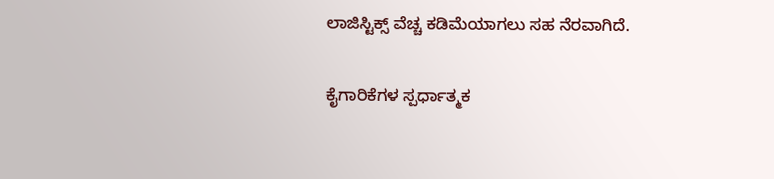ಲಾಜಿಸ್ಟಿಕ್ಸ್ ವೆಚ್ಚ ಕಡಿಮೆಯಾಗಲು ಸಹ ನೆರವಾಗಿದೆ.

ಕೈಗಾರಿಕೆಗಳ ಸ್ಪರ್ಧಾತ್ಮಕ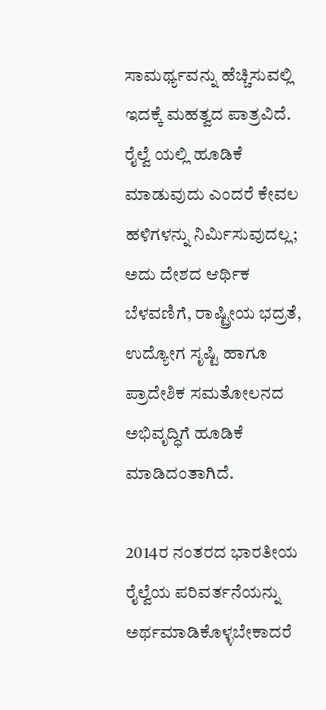ಸಾಮರ್ಥ್ಯವನ್ನು ಹೆಚ್ಚಿಸುವಲ್ಲಿ ಇದಕ್ಕೆ ಮಹತ್ವದ ಪಾತ್ರವಿದೆ. ರೈಲ್ವೆ ಯಲ್ಲಿ ಹೂಡಿಕೆ ಮಾಡುವುದು ಎಂದರೆ ಕೇವಲ ಹಳಿಗಳನ್ನು ನಿರ್ಮಿಸುವುದಲ್ಲ; ಅದು ದೇಶದ ಆರ್ಥಿಕ ಬೆಳವಣಿಗೆ, ರಾಷ್ಟ್ರೀಯ ಭದ್ರತೆ, ಉದ್ಯೋಗ ಸೃಷ್ಟಿ ಹಾಗೂ ಪ್ರಾದೇಶಿಕ ಸಮತೋಲನದ ಅಭಿವೃದ್ಧಿಗೆ ಹೂಡಿಕೆ ಮಾಡಿದಂತಾಗಿದೆ.

2014ರ ನಂತರದ ಭಾರತೀಯ ರೈಲ್ವೆಯ ಪರಿವರ್ತನೆಯನ್ನು ಅರ್ಥಮಾಡಿಕೊಳ್ಳಬೇಕಾದರೆ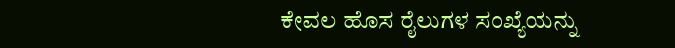ಕೇವಲ ಹೊಸ ರೈಲುಗಳ ಸಂಖ್ಯೆಯನ್ನು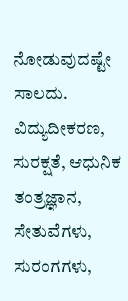ನೋಡುವುದಷ್ಟೇ ಸಾಲದು. ವಿದ್ಯುದೀಕರಣ, ಸುರಕ್ಷತೆ, ಆಧುನಿಕ ತಂತ್ರಜ್ಞಾನ, ಸೇತುವೆಗಳು, ಸುರಂಗಗಳು,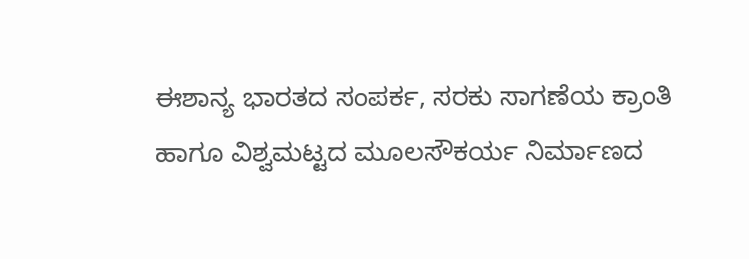ಈಶಾನ್ಯ ಭಾರತದ ಸಂಪರ್ಕ, ಸರಕು ಸಾಗಣೆಯ ಕ್ರಾಂತಿ ಹಾಗೂ ವಿಶ್ವಮಟ್ಟದ ಮೂಲಸೌಕರ್ಯ ನಿರ್ಮಾಣದ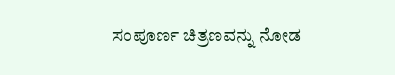ಸಂಪೂರ್ಣ ಚಿತ್ರಣವನ್ನು ನೋಡ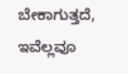ಬೇಕಾಗುತ್ತದೆ, ಇವೆಲ್ಲವೂ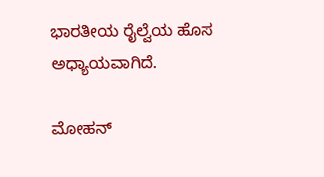ಭಾರತೀಯ ರೈಲ್ವೆಯ ಹೊಸ ಅಧ್ಯಾಯವಾಗಿದೆ.

ಮೋಹನ್‌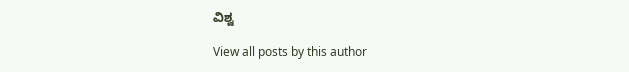ವಿಶ್ವ

View all posts by this author